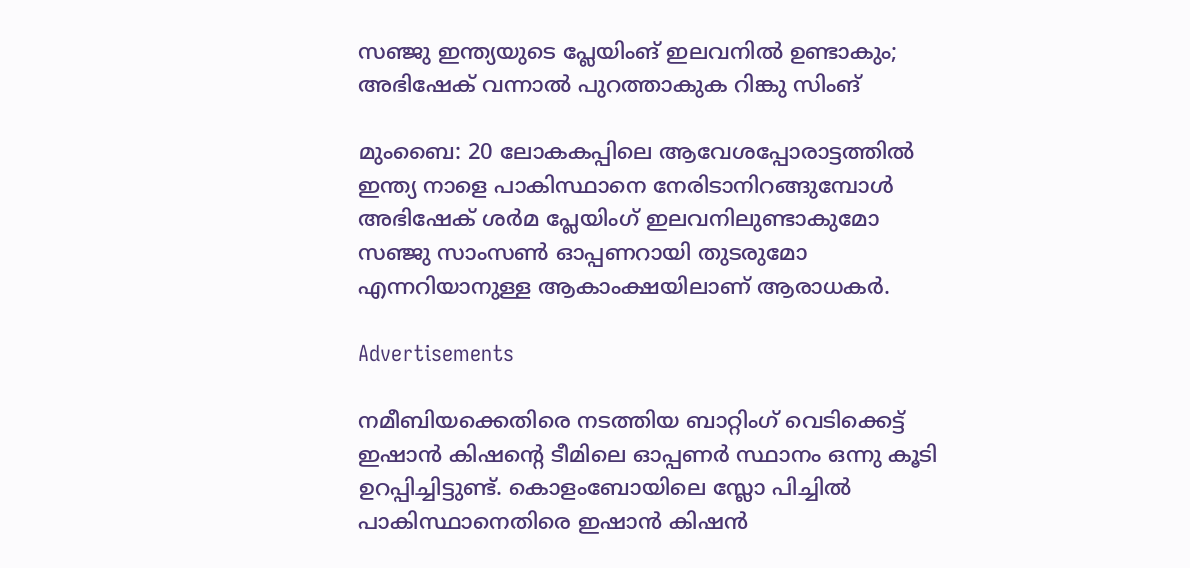സഞ്ജു ഇന്ത്യയുടെ പ്ലേയിംങ് ഇലവനിൽ ഉണ്ടാകും; അഭിഷേക് വന്നാൽ പുറത്താകുക റിങ്കു സിംങ്

മുംബൈ: 20 ലോകകപ്പിലെ ആവേശപ്പോരാട്ടത്തില്‍ ഇന്ത്യ നാളെ പാകിസ്ഥാനെ നേരിടാനിറങ്ങുമ്പോള്‍ അഭിഷേക് ശര്‍മ പ്ലേയിംഗ് ഇലവനിലുണ്ടാകുമോ സഞ്ജു സാംസണ്‍ ഓപ്പണറായി തുടരുമോ എന്നറിയാനുള്ള ആകാംക്ഷയിലാണ് ആരാധകര്‍.

Advertisements

നമീബിയക്കെതിരെ നടത്തിയ ബാറ്റിംഗ് വെടിക്കെട്ട് ഇഷാൻ കിഷന്‍റെ ടീമിലെ ഓപ്പണര്‍ സ്ഥാനം ഒന്നു കൂടി ഉറപ്പിച്ചിട്ടുണ്ട്. കൊളംബോയിലെ സ്ലോ പിച്ചില്‍ പാകിസ്ഥാനെതിരെ ഇഷാന്‍ കിഷന്‍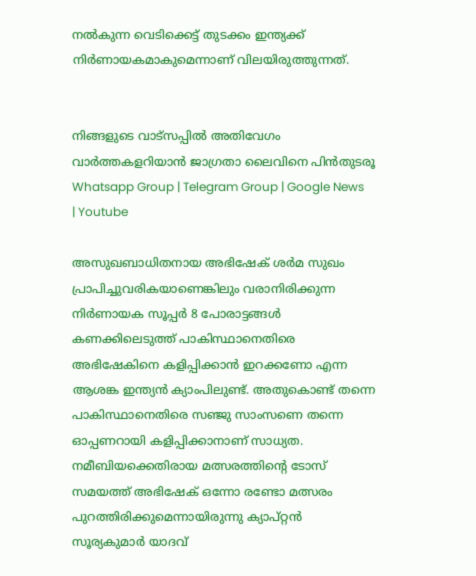നല്‍കുന്ന വെടിക്കെട്ട് തുടക്കം ഇന്ത്യക്ക് നിര്‍ണായകമാകുമെന്നാണ് വിലയിരുത്തുന്നത്.


നിങ്ങളുടെ വാട്സപ്പിൽ അതിവേഗം വാർത്തകളറിയാൻ ജാഗ്രതാ ലൈവിനെ പിൻതുടരൂ Whatsapp Group | Telegram Group | Google News | Youtube

അസുഖബാധിതനായ അഭിഷേക് ശര്‍മ സുഖം പ്രാപിച്ചുവരികയാണെങ്കിലും വരാനിരിക്കുന്ന നിര്‍ണായക സൂപ്പര്‍ 8 പോരാട്ടങ്ങള്‍ കണക്കിലെടുത്ത് പാകിസ്ഥാനെതിരെ അഭിഷേകിനെ കളിപ്പിക്കാൻ ഇറക്കണോ എന്ന ആശങ്ക ഇന്ത്യൻ ക്യാംപിലുണ്ട്. അതുകൊണ്ട് തന്നെ പാകിസ്ഥാനെതിരെ സഞ്ജു സാംസണെ തന്നെ ഓപ്പണറായി കളിപ്പിക്കാനാണ് സാധ്യത. നമീബിയക്കെതിരായ മത്സരത്തിന്‍റെ ടോസ് സമയത്ത് അഭിഷേക് ഒന്നോ രണ്ടോ മത്സരം പുറത്തിരിക്കുമെന്നായിരുന്നു ക്യാപ്റ്റൻ സൂര്യകുമാര്‍ യാദവ്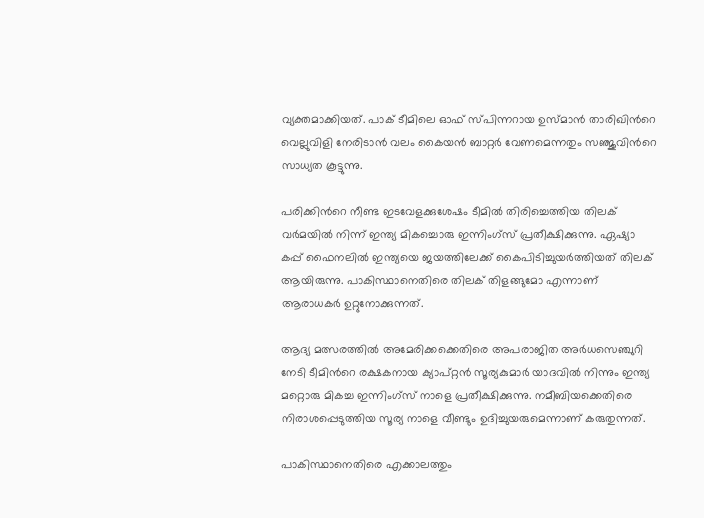വ്യക്തമാക്കിയത്. പാക് ടീമിലെ ഓഫ് സ്പിന്നറായ ഉസ്മാന്‍ താരിഖിന്‍റെ വെല്ലുവിളി നേരിടാന്‍ വലം കൈയന്‍ ബാറ്റര്‍ വേണമെന്നതും സഞ്ജുവിന്‍റെ സാധ്യത കൂട്ടുന്നു.

പരിക്കിന്‍റെ നീണ്ട ഇടവേളക്കുശേഷം ടീമില്‍ തിരിച്ചെത്തിയ തിലക് വര്‍മയില്‍ നിന്ന് ഇന്ത്യ മികച്ചൊരു ഇന്നിംഗ്സ് പ്രതീക്ഷിക്കുന്നു. ഏഷ്യാ കപ്പ് ഫൈനലില്‍ ഇന്ത്യയെ ജയത്തിലേക്ക് കൈപിടിച്ചുയര്‍ത്തിയത് തിലക് ആയിരുന്നു. പാകിസ്ഥാനെതിരെ തിലക് തിളങ്ങുമോ എന്നാണ് ആരാധകര്‍ ഉറ്റുനോക്കുന്നത്.

ആദ്യ മത്സരത്തില്‍ അമേരിക്കക്കെതിരെ അപരാജിത അര്‍ധസെഞ്ചുറി നേടി ടീമിന്‍റെ രക്ഷകനായ ക്യാപ്റ്റൻ സൂര്യകുമാര്‍ യാദവില്‍ നിന്നും ഇന്ത്യ മറ്റൊരു മികച്ച ഇന്നിംഗ്സ് നാളെ പ്രതീക്ഷിക്കുന്നു. നമീബിയക്കെതിരെ നിരാശപ്പെടുത്തിയ സൂര്യ നാളെ വീണ്ടും ഉദിച്ചുയരുമെന്നാണ് കരുതുന്നത്.

പാകിസ്ഥാനെതിരെ എക്കാലത്തും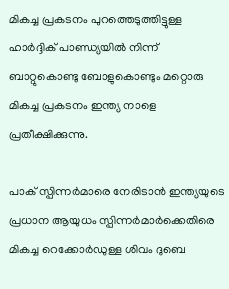മികച്ച പ്രകടനം പുറത്തെടുത്തിട്ടുള്ള ഹാര്‍ദ്ദിക് പാണ്ഡ്യയില്‍ നിന്ന് ബാറ്റുകൊണ്ടു ബോളുകൊണ്ടും മറ്റൊരു മികച്ച പ്രകടനം ഇന്ത്യ നാളെ പ്രതീക്ഷിക്കുന്നു.

പാക് സ്പിന്നര്‍മാരെ നേരിടാന്‍ ഇന്ത്യയുടെ പ്രധാന ആയുധം സ്പിന്നര്‍മാര്‍ക്കെതിരെ മികച്ച റെക്കോര്‍ഡുള്ള ശിവം ദുബെ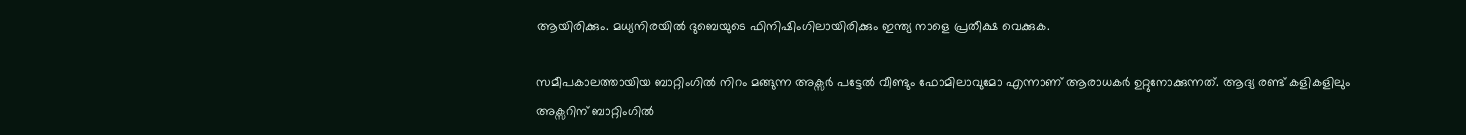ആയിരിക്കും. മധ്യനിരയില്‍ ദുബെയുടെ ഫിനിഷിംഗിലായിരിക്കും ഇന്ത്യ നാളെ പ്രതീക്ഷ വെക്കുക.

സമീപകാലത്തായിയ ബാറ്റിംഗില്‍ നിറം മങ്ങുന്ന അക്സര്‍ പട്ടേല്‍ വീണ്ടും ഫോമിലാവുമോ എന്നാണ് ആരാധകര്‍ ഉറ്റുനോക്കുന്നത്. ആദ്യ രണ്ട് കളികളിലും അക്സറിന് ബാറ്റിംഗില്‍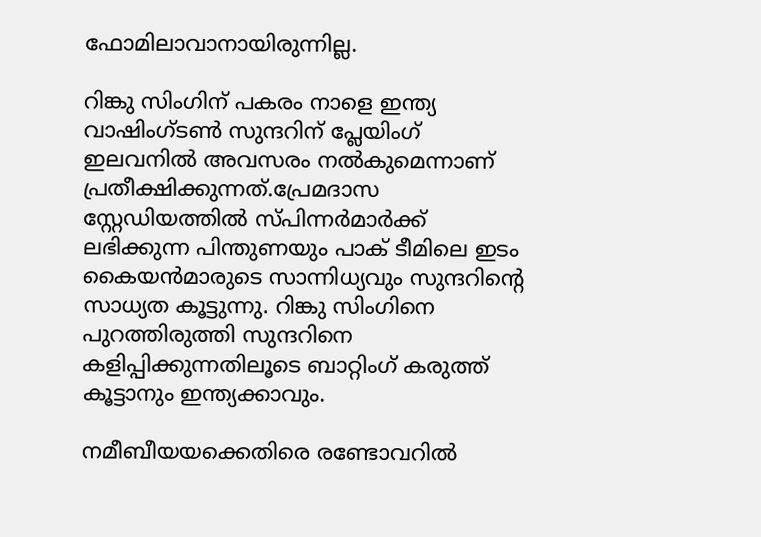ഫോമിലാവാനായിരുന്നില്ല.

റിങ്കു സിംഗിന് പകരം നാളെ ഇന്ത്യ വാഷിംഗ്ടണ്‍ സുന്ദറിന് പ്ലേയിംഗ് ഇലവനില്‍ അവസരം നല്‍കുമെന്നാണ് പ്രതീക്ഷിക്കുന്നത്.പ്രേമദാസ സ്റ്റേഡിയത്തില്‍ സ്പിന്നര്‍മാര്‍ക്ക് ലഭിക്കുന്ന പിന്തുണയും പാക് ടീമിലെ ഇടം കൈയന്‍മാരുടെ സാന്നിധ്യവും സുന്ദറിന്‍റെ സാധ്യത കൂട്ടുന്നു. റിങ്കു സിംഗിനെ പുറത്തിരുത്തി സുന്ദറിനെ കളിപ്പിക്കുന്നതിലൂടെ ബാറ്റിംഗ് കരുത്ത് കൂട്ടാനും ഇന്ത്യക്കാവും.

നമീബീയയക്കെതിരെ രണ്ടോവറില്‍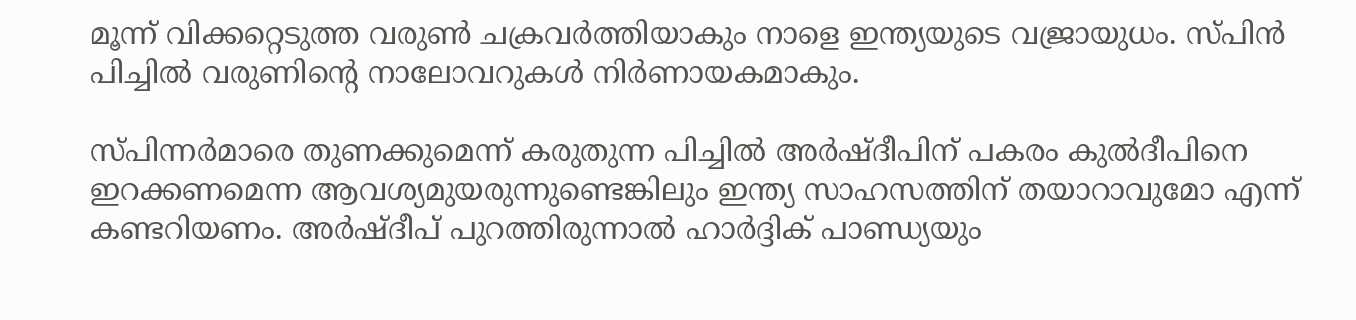മൂന്ന് വിക്കറ്റെടുത്ത വരുണ്‍ ചക്രവര്‍ത്തിയാകും നാളെ ഇന്ത്യയുടെ വജ്രായുധം. സ്പിന്‍ പിച്ചില്‍ വരുണിന്‍റെ നാലോവറുകള്‍ നിര്‍ണായകമാകും.

സ്പിന്നര്‍മാരെ തുണക്കുമെന്ന് കരുതുന്ന പിച്ചില്‍ അര്‍ഷ്ദീപിന് പകരം കുല്‍ദീപിനെ ഇറക്കണമെന്ന ആവശ്യമുയരുന്നുണ്ടെങ്കിലും ഇന്ത്യ സാഹസത്തിന് തയാറാവുമോ എന്ന് കണ്ടറിയണം. അര്‍ഷ്ദീപ് പുറത്തിരുന്നാല്‍ ഹാര്‍ദ്ദിക് പാണ്ഡ്യയും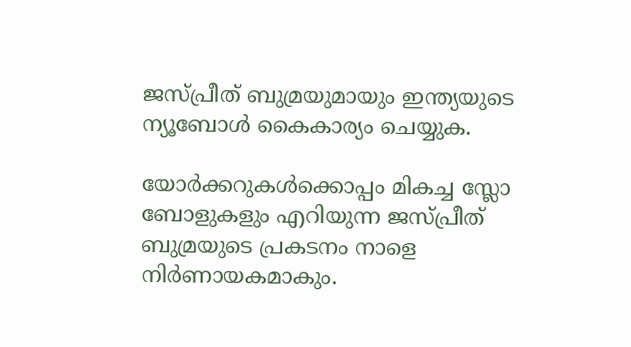ജസ്പ്രീത് ബുമ്രയുമായും ഇന്ത്യയുടെ ന്യൂബോള്‍ കൈകാര്യം ചെയ്യുക.

യോര്‍ക്കറുകള്‍ക്കൊപ്പം മികച്ച സ്ലോ ബോളുകളും എറിയുന്ന ജസ്പ്രീത് ബുമ്രയുടെ പ്രകടനം നാളെ നിര്‍ണായകമാകും.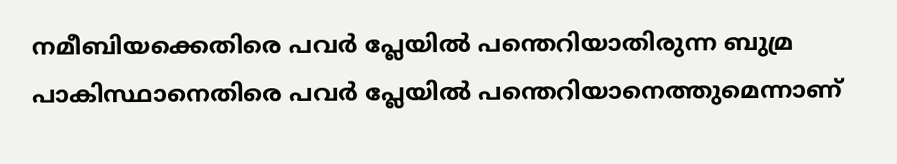നമീബിയക്കെതിരെ പവര്‍ പ്ലേയില്‍ പന്തെറിയാതിരുന്ന ബുമ്ര പാകിസ്ഥാനെതിരെ പവര്‍ പ്ലേയില്‍ പന്തെറിയാനെത്തുമെന്നാണ്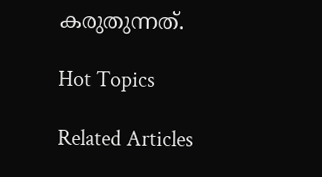കരുതുന്നത്.

Hot Topics

Related Articles